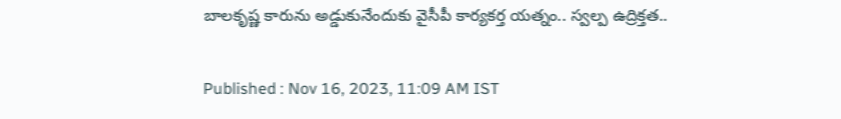బాలకృష్ణ కారును అడ్డుకునేందుకు వైసీపీ కార్యకర్త యత్నం.. స్వల్ప ఉద్రిక్తత..

Published : Nov 16, 2023, 11:09 AM IST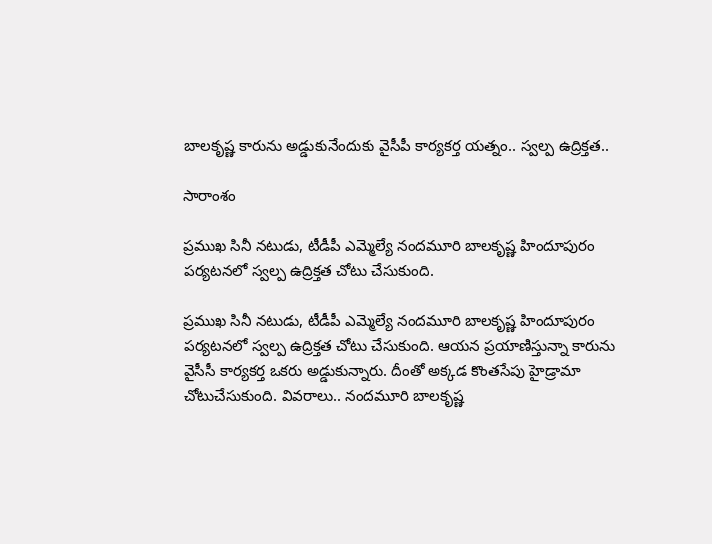బాలకృష్ణ కారును అడ్డుకునేందుకు వైసీపీ కార్యకర్త యత్నం.. స్వల్ప ఉద్రిక్తత..

సారాంశం

ప్రముఖ సినీ నటుడు, టీడీపీ ఎమ్మెల్యే నందమూరి బాలకృష్ణ హిందూపురం పర్యటనలో స్వల్ప ఉద్రిక్తత చోటు చేసుకుంది.

ప్రముఖ సినీ నటుడు, టీడీపీ ఎమ్మెల్యే నందమూరి బాలకృష్ణ హిందూపురం పర్యటనలో స్వల్ప ఉద్రిక్తత చోటు చేసుకుంది. ఆయన ప్రయాణిస్తున్నా కారును వైసీసీ కార్యకర్త ఒకరు అడ్డుకున్నారు. దీంతో అక్కడ కొంతసేపు హైడ్రామా చోటుచేసుకుంది. వివరాలు.. నందమూరి బాలకృష్ణ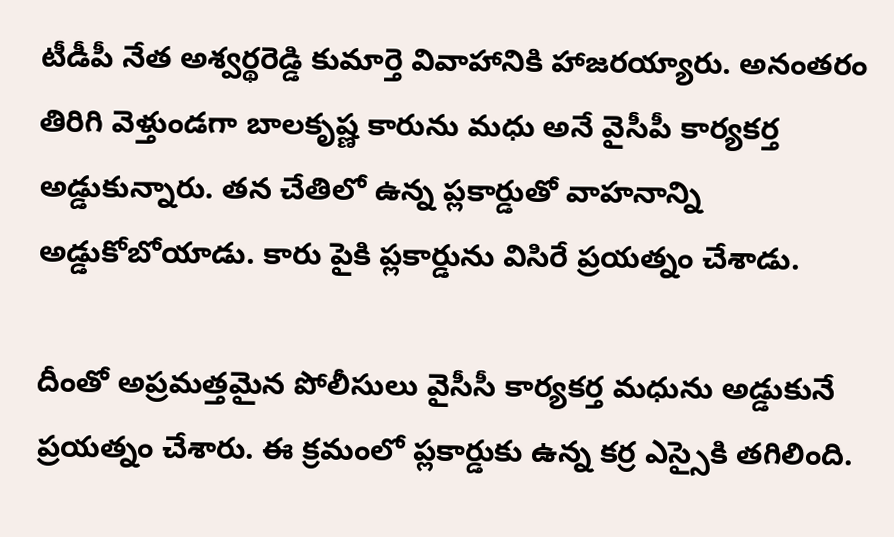టీడీపీ నేత అశ్వర్థరెడ్డి కుమార్తె వివాహానికి హాజరయ్యారు. అనంతరం తిరిగి వెళ్తుండగా బాలకృష్ణ కారును మధు అనే వైసీపీ కార్యకర్త అడ్డుకున్నారు. తన చేతిలో ఉన్న ప్లకార్డుతో వాహనాన్ని అడ్డుకోబోయాడు. కారు పైకి ప్లకార్డును విసిరే ప్రయత్నం చేశాడు.

దీంతో అప్రమత్తమైన పోలీసులు వైసీసీ కార్యకర్త మధును అడ్డుకునే ప్రయత్నం చేశారు. ఈ క్రమంలో ప్లకార్డుకు ఉన్న కర్ర ఎస్సైకి తగిలింది.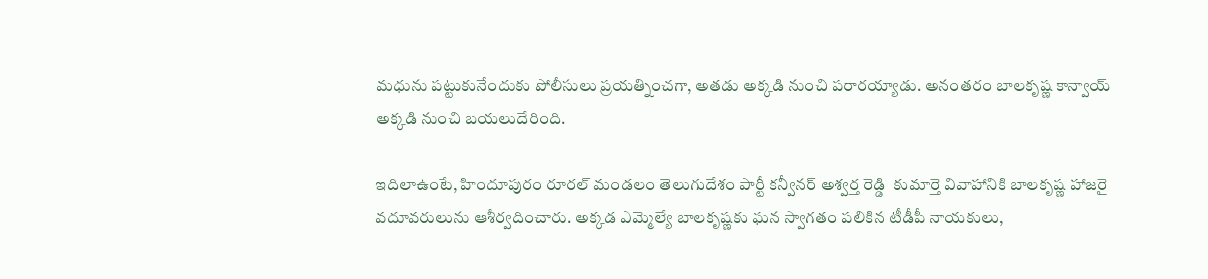మధును పట్టుకునేందుకు పోలీసులు ప్రయత్నించగా, అతడు అక్కడి నుంచి పరారయ్యాడు. అనంతరం బాలకృష్ణ కాన్వాయ్ అక్కడి నుంచి బయలుదేరింది.

ఇదిలాఉంటే, హిందూపురం రూరల్ మండలం తెలుగుదేశం పార్టీ కన్వీనర్ అశ్వర్త రెడ్డి  కుమార్తె వివాహానికి బాలకృష్ణ హాజరై వదూవరులును ఆశీర్వదించారు. అక్కడ ఎమ్మెల్యే బాలకృష్ణకు ఘన స్వాగతం పలికిన టీడీపీ నాయకులు,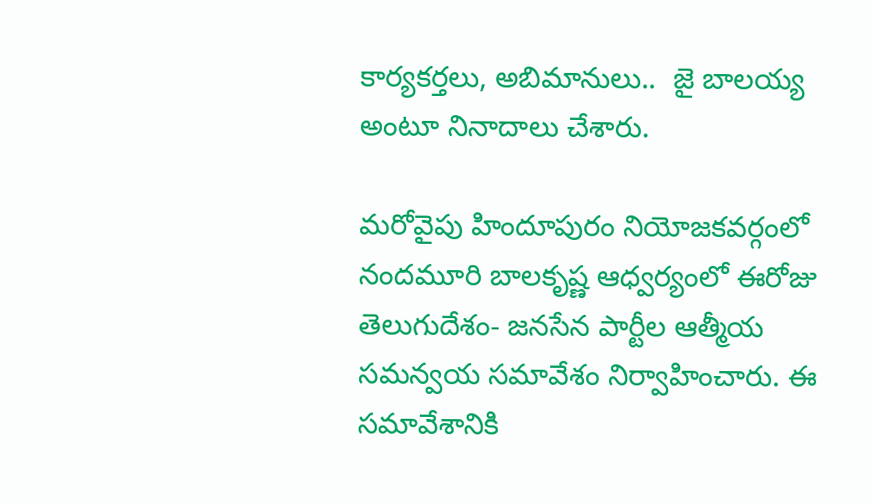కార్యకర్తలు, అబిమానులు..  జై బాలయ్య అంటూ నినాదాలు చేశారు.

మరోవైపు హిందూపురం నియోజకవర్గంలో నందమూరి బాలకృష్ణ ఆధ్వర్యంలో ఈరోజు తెలుగుదేశం- జనసేన పార్టీల ఆత్మీయ సమన్వయ సమావేశం నిర్వాహించారు. ఈ సమావేశానికి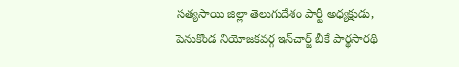సత్యసాయి జిల్లా తెలుగుదేశం పార్టీ అధ్యక్షుడు, పెనుకొండ నియోజకవర్గ ఇన్‌చార్జ్ బీకే పార్థసారథి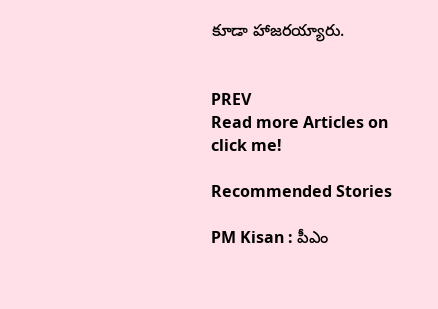కూడా హాజరయ్యారు.


PREV
Read more Articles on
click me!

Recommended Stories

PM Kisan : పీఎం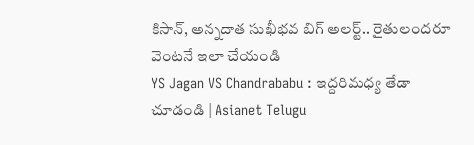కిసాన్, అన్నదాత సుఖీభవ బిగ్ అలర్ట్.. రైతులందరూ వెంటనే ఇలా చేయండి
YS Jagan VS Chandrababu : ఇద్దరిమధ్య తేడా చూడండి | Asianet Telugu